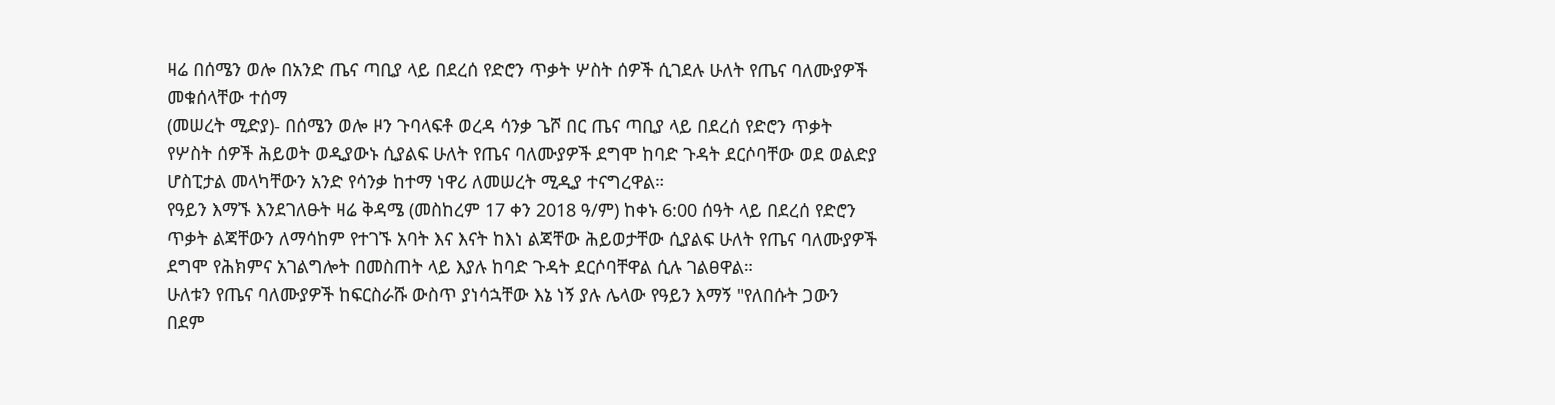ዛሬ በሰሜን ወሎ በአንድ ጤና ጣቢያ ላይ በደረሰ የድሮን ጥቃት ሦስት ሰዎች ሲገደሉ ሁለት የጤና ባለሙያዎች መቁሰላቸው ተሰማ
(መሠረት ሚድያ)- በሰሜን ወሎ ዞን ጉባላፍቶ ወረዳ ሳንቃ ጌሾ በር ጤና ጣቢያ ላይ በደረሰ የድሮን ጥቃት የሦስት ሰዎች ሕይወት ወዲያውኑ ሲያልፍ ሁለት የጤና ባለሙያዎች ደግሞ ከባድ ጉዳት ደርሶባቸው ወደ ወልድያ ሆስፒታል መላካቸውን አንድ የሳንቃ ከተማ ነዋሪ ለመሠረት ሚዲያ ተናግረዋል።
የዓይን እማኙ እንደገለፁት ዛሬ ቅዳሜ (መስከረም 17 ቀን 2018 ዓ/ም) ከቀኑ 6:00 ሰዓት ላይ በደረሰ የድሮን ጥቃት ልጃቸውን ለማሳከም የተገኙ አባት እና እናት ከእነ ልጃቸው ሕይወታቸው ሲያልፍ ሁለት የጤና ባለሙያዎች ደግሞ የሕክምና አገልግሎት በመስጠት ላይ እያሉ ከባድ ጉዳት ደርሶባቸዋል ሲሉ ገልፀዋል።
ሁለቱን የጤና ባለሙያዎች ከፍርስራሹ ውስጥ ያነሳኋቸው እኔ ነኝ ያሉ ሌላው የዓይን እማኝ "የለበሱት ጋውን በደም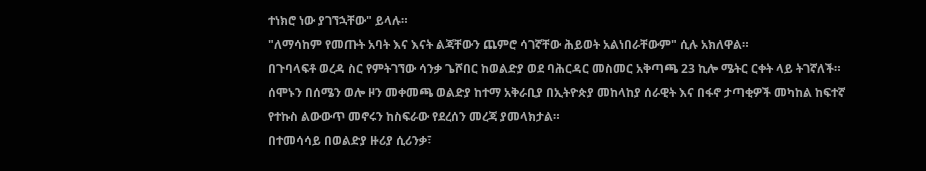ተነክሮ ነው ያገኘኋቸው" ይላሉ።
"ለማሳከም የመጡት አባት እና እናት ልጃቸውን ጨምሮ ሳገኛቸው ሕይወት አልነበራቸውም" ሲሉ አክለዋል።
በጉባላፍቶ ወረዳ ስር የምትገኘው ሳንቃ ጌሾበር ከወልድያ ወደ ባሕርዳር መስመር አቅጣጫ 23 ኪሎ ሜትር ርቀት ላይ ትገኛለች።
ሰሞኑን በሰሜን ወሎ ዞን መቀመጫ ወልድያ ከተማ አቅራቢያ በኢትዮጵያ መከላከያ ሰራዊት እና በፋኖ ታጣቂዎች መካከል ከፍተኛ የተኩስ ልውውጥ መኖሩን ከስፍራው የደረሰን መረጃ ያመላክታል።
በተመሳሳይ በወልድያ ዙሪያ ሲሪንቃ፣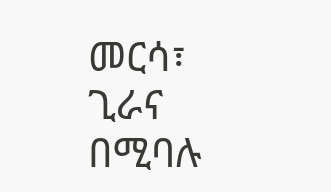መርሳ፣ ጊራና በሚባሉ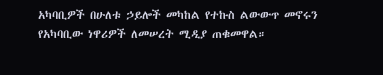አካባቢዎች በሁለቱ ኃይሎች መካከል የተኩስ ልውውጥ መኖሩን የአካባቢው ነዋሪዎች ለመሠረት ሚዲያ ጠቁመዋል።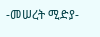-መሠረት ሚድያ-